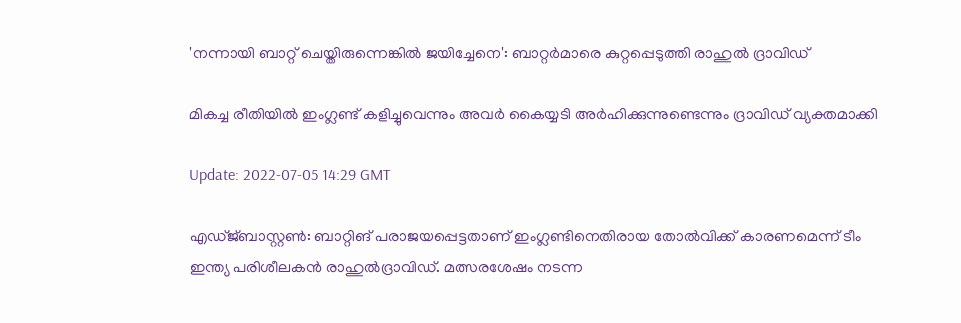'നന്നായി ബാറ്റ് ചെയ്തിരുന്നെങ്കിൽ ജയിച്ചേനെ': ബാറ്റർമാരെ കുറ്റപ്പെടുത്തി രാഹുൽ ദ്രാവിഡ്‌

മികച്ച രീതിയില്‍ ഇംഗ്ലണ്ട് കളിച്ചുവെന്നും അവര്‍ കൈയ്യടി അര്‍ഹിക്കുന്നുണ്ടെന്നും ദ്രാവിഡ് വ്യക്തമാക്കി

Update: 2022-07-05 14:29 GMT

എഡ്ജ്ബാസ്റ്റണ്‍: ബാറ്റിങ് പരാജയപ്പെട്ടതാണ് ഇംഗ്ലണ്ടിനെതിരായ തോൽവിക്ക് കാരണമെന്ന് ടീം ഇന്ത്യ പരിശീലകൻ രാഹുൽദ്രാവിഡ്. മത്സരശേഷം നടന്ന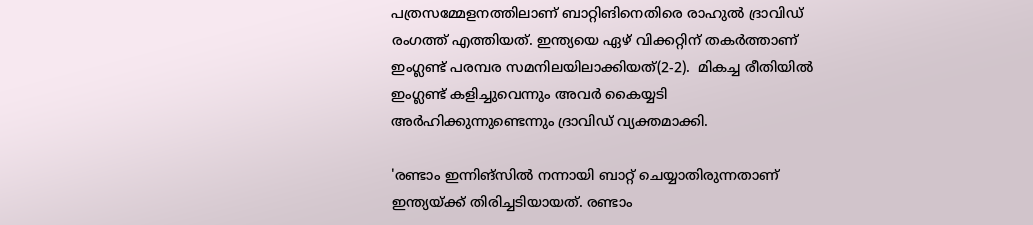പത്രസമ്മേളനത്തിലാണ് ബാറ്റിങിനെതിരെ രാഹുല്‍ ദ്രാവിഡ് രംഗത്ത് എത്തിയത്. ഇന്ത്യയെ ഏഴ് വിക്കറ്റിന് തകര്‍ത്താണ് ഇംഗ്ലണ്ട് പരമ്പര സമനിലയിലാക്കിയത്(2-2).  മികച്ച രീതിയില്‍ ഇംഗ്ലണ്ട് കളിച്ചുവെന്നും അവര്‍ കൈയ്യടി അര്‍ഹിക്കുന്നുണ്ടെന്നും ദ്രാവിഡ് വ്യക്തമാക്കി.

'രണ്ടാം ഇന്നിങ്‌സില്‍ നന്നായി ബാറ്റ് ചെയ്യാതിരുന്നതാണ് ഇന്ത്യയ്ക്ക് തിരിച്ചടിയായത്. രണ്ടാം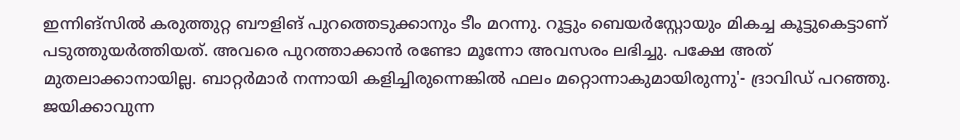ഇന്നിങ്‌സില്‍ കരുത്തുറ്റ ബൗളിങ് പുറത്തെടുക്കാനും ടീം മറന്നു. റൂട്ടും ബെയര്‍‌സ്റ്റോയും മികച്ച കൂട്ടുകെട്ടാണ് പടുത്തുയര്‍ത്തിയത്. അവരെ പുറത്താക്കാന്‍ രണ്ടോ മൂന്നോ അവസരം ലഭിച്ചു. പക്ഷേ അത് മുതലാക്കാനായില്ല. ബാറ്റര്‍മാര്‍ നന്നായി കളിച്ചിരുന്നെങ്കില്‍ ഫലം മറ്റൊന്നാകുമായിരുന്നു'- ദ്രാവിഡ് പറഞ്ഞു. ജയിക്കാവുന്ന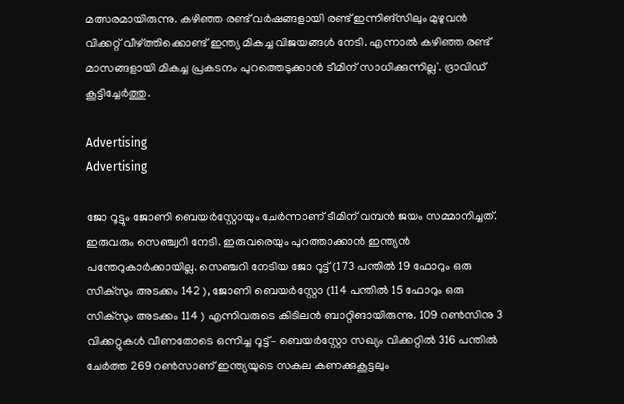മത്സരമായിരുന്നു. കഴിഞ്ഞ രണ്ട് വര്‍ഷങ്ങളായി രണ്ട് ഇന്നിങ്‌സിലും മുഴുവന്‍ വിക്കറ്റ് വീഴ്ത്തിക്കൊണ്ട് ഇന്ത്യ മികച്ച വിജയങ്ങള്‍ നേടി. എന്നാല്‍ കഴിഞ്ഞ രണ്ട് മാസങ്ങളായി മികച്ച പ്രകടനം പുറത്തെടുക്കാന്‍ ടീമിന് സാധിക്കുന്നില്ല'. ദ്രാവിഡ് കൂട്ടിച്ചേര്‍ത്തു.

Advertising
Advertising

ജോ റൂട്ടും ജോണി ബെയർസ്റ്റോയും ചേര്‍ന്നാണ് ടീമിന് വമ്പന്‍ ജയം സമ്മാനിച്ചത്. ഇരുവരും സെഞ്ച്വറി നേടി. ഇരുവരെയും പുറത്താക്കാന്‍ ഇന്ത്യന്‍ പന്തേറുകാര്‍ക്കായില്ല. സെഞ്ചറി നേടിയ ജോ റൂട്ട് (173 പന്തിൽ 19 ഫോറും ഒരു സിക്സും അടക്കം 142 ), ജോണി ബെയർസ്റ്റോ (114 പന്തിൽ 15 ഫോറും ഒരു സിക്സും അടക്കം 114 ) എന്നിവരുടെ കിടിലന്‍ ബാറ്റിങായിരുന്നു. 109 റൺസിനു 3 വിക്കറ്റുകൾ വീണതോടെ ഒന്നിച്ച റൂട്ട്– ബെയർസ്റ്റോ സഖ്യം വിക്കറ്റിൽ 316 പന്തിൽ ചേർത്ത 269 റൺസാണ് ഇന്ത്യയുടെ സകല കണക്കുകൂട്ടലും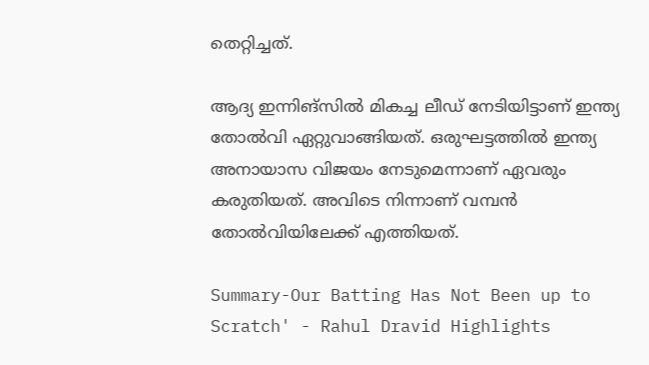തെറ്റിച്ചത്.

ആദ്യ ഇന്നിങ്‌സില്‍ മികച്ച ലീഡ് നേടിയിട്ടാണ് ഇന്ത്യ തോല്‍വി ഏറ്റുവാങ്ങിയത്. ഒരുഘട്ടത്തില്‍ ഇന്ത്യ അനായാസ വിജയം നേടുമെന്നാണ് ഏവരും കരുതിയത്. അവിടെ നിന്നാണ് വമ്പന്‍ തോല്‍വിയിലേക്ക് എത്തിയത്.

Summary-Our Batting Has Not Been up to Scratch' - Rahul Dravid Highlights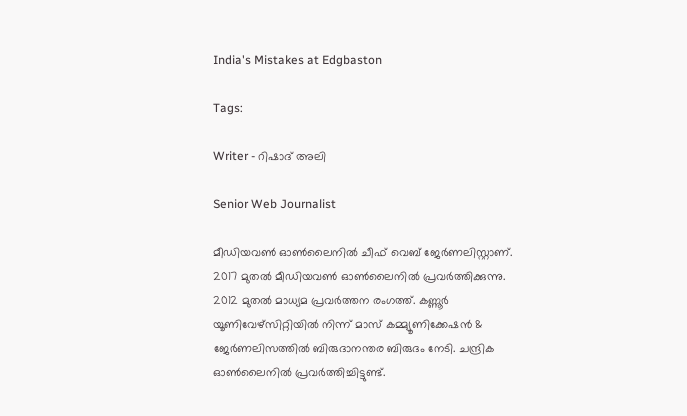India's Mistakes at Edgbaston

Tags:

Writer - റിഷാദ് അലി

Senior Web Journalist

മീഡിയവൺ ഓൺലൈനിൽ ചീഫ് വെബ് ജേർണലിസ്റ്റാണ്. 2017 മുതൽ മീഡിയവൺ ഓൺലൈനിൽ പ്രവർത്തിക്കുന്നു. 2012 മുതൽ മാധ്യമ പ്രവർത്തന രംഗത്ത്. കണ്ണൂര്‍ യൂണിവേഴ്‌സിറ്റിയിൽ നിന്ന് മാസ് കമ്മ്യൂണിക്കേഷന്‍ & ജേര്‍ണലിസത്തില്‍ ബിരുദാനന്തര ബിരുദം നേടി. ചന്ദ്രിക ഓണ്‍ലൈനില്‍ പ്രവര്‍ത്തിച്ചിട്ടുണ്ട്.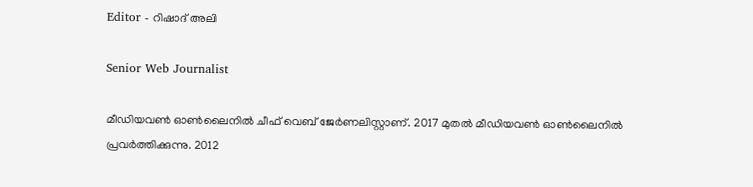Editor - റിഷാദ് അലി

Senior Web Journalist

മീഡിയവൺ ഓൺലൈനിൽ ചീഫ് വെബ് ജേർണലിസ്റ്റാണ്. 2017 മുതൽ മീഡിയവൺ ഓൺലൈനിൽ പ്രവർത്തിക്കുന്നു. 2012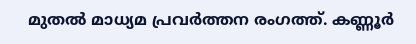മുതൽ മാധ്യമ പ്രവർത്തന രംഗത്ത്. കണ്ണൂര്‍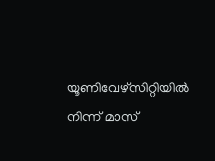യൂണിവേഴ്‌സിറ്റിയിൽ നിന്ന് മാസ്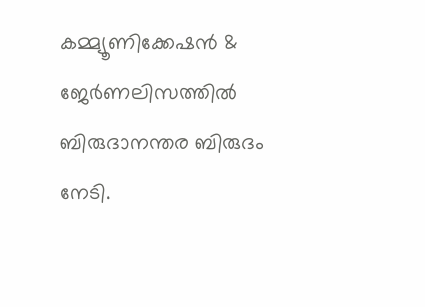കമ്മ്യൂണിക്കേഷന്‍ & ജേര്‍ണലിസത്തില്‍ ബിരുദാനന്തര ബിരുദം നേടി.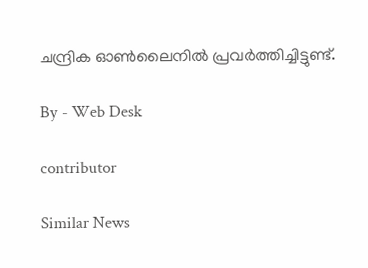ചന്ദ്രിക ഓണ്‍ലൈനില്‍ പ്രവര്‍ത്തിച്ചിട്ടുണ്ട്.

By - Web Desk

contributor

Similar News